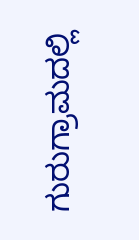ಗುರುಗ್ರಾಮದಲ್ಲಿ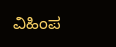ವಿಹಿಂಪ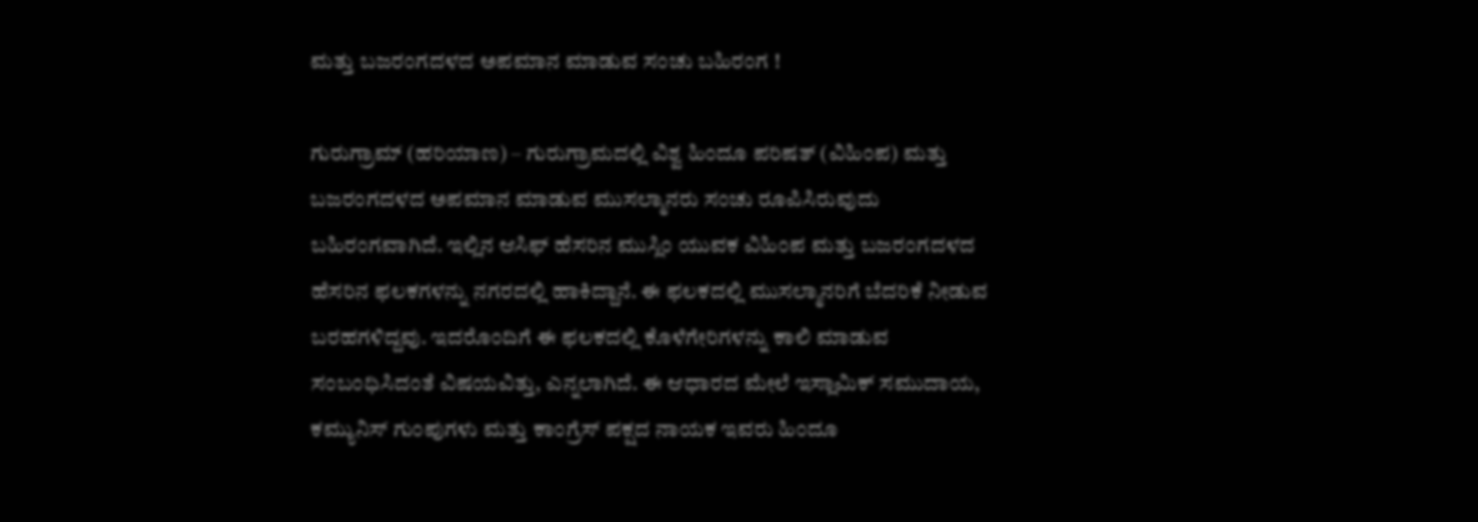ಮತ್ತು ಬಜರಂಗದಳದ ಅಪಮಾನ ಮಾಡುವ ಸಂಚು ಬಹಿರಂಗ !

ಗುರುಗ್ರಾಮ್ (ಹರಿಯಾಣ) – ಗುರುಗ್ರಾಮದಲ್ಲಿ ವಿಶ್ವ ಹಿಂದೂ ಪರಿಷತ್ (ವಿಹಿಂಪ) ಮತ್ತು ಬಜರಂಗದಳದ ಅಪಮಾನ ಮಾಡುವ ಮುಸಲ್ಮಾನರು ಸಂಚು ರೂಪಿಸಿರುವುದು ಬಹಿರಂಗವಾಗಿದೆ. ಇಲ್ಲಿನ ಆಸಿಫ್ ಹೆಸರಿನ ಮುಸ್ಲಿಂ ಯುವಕ ವಿಹಿಂಪ ಮತ್ತು ಬಜರಂಗದಳದ ಹೆಸರಿನ ಫಲಕಗಳನ್ನು ನಗರದಲ್ಲಿ ಹಾಕಿದ್ದಾನೆ. ಈ ಫಲಕದಲ್ಲಿ ಮುಸಲ್ಮಾನರಿಗೆ ಬೆದರಿಕೆ ನೀಡುವ ಬರಹಗಳಿದ್ದವು. ಇದರೊಂದಿಗೆ ಈ ಫಲಕದಲ್ಲಿ ಕೊಳೆಗೇರಿಗಳನ್ನು ಕಾಲಿ ಮಾಡುವ ಸಂಬಂಧಿಸಿದಂತೆ ವಿಷಯವಿತ್ತು, ಎನ್ನಲಾಗಿದೆ. ಈ ಆಧಾರದ ಮೇಲೆ ಇಸ್ಲಾಮಿಕ್ ಸಮುದಾಯ, ಕಮ್ಯುನಿಸ್ ಗುಂಪುಗಳು ಮತ್ತು ಕಾಂಗ್ರೆಸ್ ಪಕ್ಷದ ನಾಯಕ ಇವರು ಹಿಂದೂ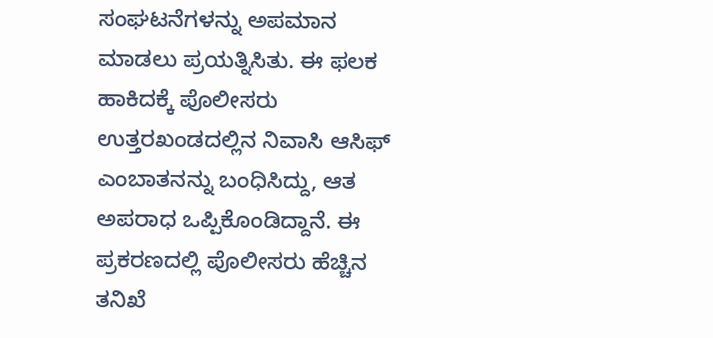ಸಂಘಟನೆಗಳನ್ನು ಅಪಮಾನ ಮಾಡಲು ಪ್ರಯತ್ನಿಸಿತು. ಈ ಫಲಕ ಹಾಕಿದಕ್ಕೆ ಪೊಲೀಸರು ಉತ್ತರಖಂಡದಲ್ಲಿನ ನಿವಾಸಿ ಆಸಿಫ್ ಎಂಬಾತನನ್ನು ಬಂಧಿಸಿದ್ದು, ಆತ ಅಪರಾಧ ಒಪ್ಪಿಕೊಂಡಿದ್ದಾನೆ. ಈ ಪ್ರಕರಣದಲ್ಲಿ ಪೊಲೀಸರು ಹೆಚ್ಚಿನ ತನಿಖೆ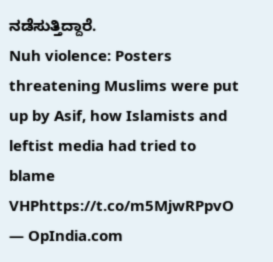ನಡೆಸುತ್ತಿದ್ದಾರೆ.
Nuh violence: Posters threatening Muslims were put up by Asif, how Islamists and leftist media had tried to blame VHPhttps://t.co/m5MjwRPpvO
— OpIndia.com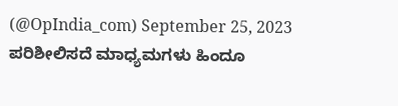(@OpIndia_com) September 25, 2023
ಪರಿಶೀಲಿಸದೆ ಮಾಧ್ಯಮಗಳು ಹಿಂದೂ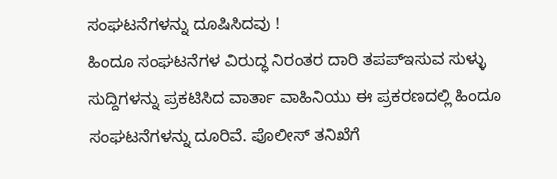ಸಂಘಟನೆಗಳನ್ನು ದೂಷಿಸಿದವು !
ಹಿಂದೂ ಸಂಘಟನೆಗಳ ವಿರುದ್ಧ ನಿರಂತರ ದಾರಿ ತಪಪ್ಇಸುವ ಸುಳ್ಳು ಸುದ್ದಿಗಳನ್ನು ಪ್ರಕಟಿಸಿದ ವಾರ್ತಾ ವಾಹಿನಿಯು ಈ ಪ್ರಕರಣದಲ್ಲಿ ಹಿಂದೂ ಸಂಘಟನೆಗಳನ್ನು ದೂರಿವೆ. ಪೊಲೀಸ್ ತನಿಖೆಗೆ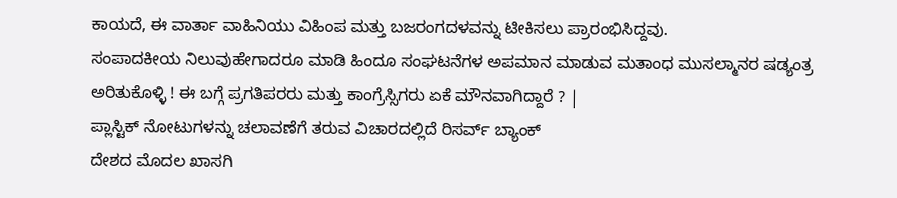ಕಾಯದೆ, ಈ ವಾರ್ತಾ ವಾಹಿನಿಯು ವಿಹಿಂಪ ಮತ್ತು ಬಜರಂಗದಳವನ್ನು ಟೀಕಿಸಲು ಪ್ರಾರಂಭಿಸಿದ್ದವು.
ಸಂಪಾದಕೀಯ ನಿಲುವುಹೇಗಾದರೂ ಮಾಡಿ ಹಿಂದೂ ಸಂಘಟನೆಗಳ ಅಪಮಾನ ಮಾಡುವ ಮತಾಂಧ ಮುಸಲ್ಮಾನರ ಷಡ್ಯಂತ್ರ ಅರಿತುಕೊಳ್ಳಿ ! ಈ ಬಗ್ಗೆ ಪ್ರಗತಿಪರರು ಮತ್ತು ಕಾಂಗ್ರೆಸ್ಸಿಗರು ಏಕೆ ಮೌನವಾಗಿದ್ದಾರೆ ? |
ಪ್ಲಾಸ್ಟಿಕ್ ನೋಟುಗಳನ್ನು ಚಲಾವಣೆಗೆ ತರುವ ವಿಚಾರದಲ್ಲಿದೆ ರಿಸರ್ವ್ ಬ್ಯಾಂಕ್
ದೇಶದ ಮೊದಲ ಖಾಸಗಿ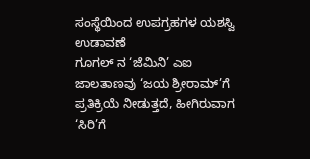ಸಂಸ್ಥೆಯಿಂದ ಉಪಗ್ರಹಗಳ ಯಶಸ್ವಿ ಉಡಾವಣೆ
ಗೂಗಲ್ ನ ‘ಜೆಮಿನಿ’ ಎಐ ಜಾಲತಾಣವು ‘ಜಯ ಶ್ರೀರಾಮ್’ಗೆ ಪ್ರತಿಕ್ರಿಯೆ ನೀಡುತ್ತದೆ, ಹೀಗಿರುವಾಗ ‘ಸಿರಿ’ಗೆ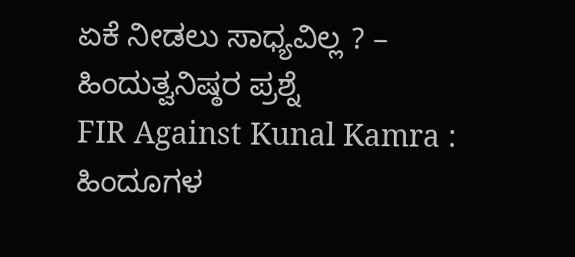ಏಕೆ ನೀಡಲು ಸಾಧ್ಯವಿಲ್ಲ ? – ಹಿಂದುತ್ವನಿಷ್ಠರ ಪ್ರಶ್ನೆ
FIR Against Kunal Kamra : ಹಿಂದೂಗಳ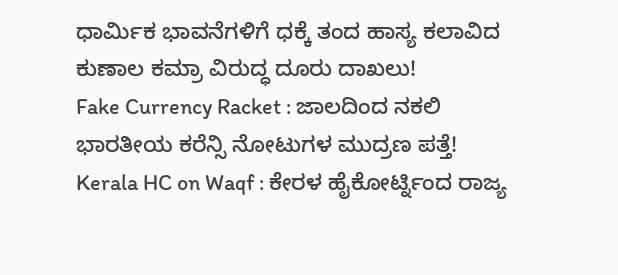ಧಾರ್ಮಿಕ ಭಾವನೆಗಳಿಗೆ ಧಕ್ಕೆ ತಂದ ಹಾಸ್ಯ ಕಲಾವಿದ ಕುಣಾಲ ಕಮ್ರಾ ವಿರುದ್ಧ ದೂರು ದಾಖಲು!
Fake Currency Racket : ಜಾಲದಿಂದ ನಕಲಿ ಭಾರತೀಯ ಕರೆನ್ಸಿ ನೋಟುಗಳ ಮುದ್ರಣ ಪತ್ತೆ!
Kerala HC on Waqf : ಕೇರಳ ಹೈಕೋರ್ಟ್ನಿಂದ ರಾಜ್ಯ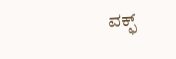ವಕ್ಫ್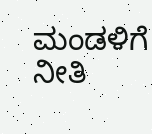ಮಂಡಳಿಗೆ ನೀತಿ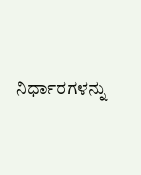ನಿರ್ಧಾರಗಳನ್ನು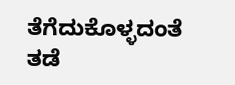ತೆಗೆದುಕೊಳ್ಳದಂತೆ ತಡೆ